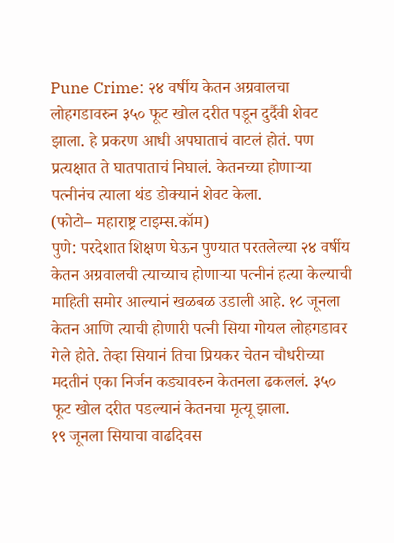Pune Crime: २४ वर्षीय केतन अग्रवालचा लोहगडावरुन ३५० फूट खोल दरीत पडून दुर्दैवी शेवट झाला. हे प्रकरण आधी अपघाताचं वाटलं होतं. पण प्रत्यक्षात ते घातपाताचं निघालं. केतनच्या होणाऱ्या पत्नीनंच त्याला थंड डोक्यानं शेवट केला.
(फोटो– महाराष्ट्र टाइम्स.कॉम)
पुणे: परदेशात शिक्षण घेऊन पुण्यात परतलेल्या २४ वर्षीय केतन अग्रवालची त्याच्याच होणाऱ्या पत्नीनं हत्या केल्याची माहिती समोर आल्यानं खळबळ उडाली आहे. १८ जूनला केतन आणि त्याची होणारी पत्नी सिया गोयल लोहगडावर गेले होते. तेव्हा सियानं तिचा प्रियकर चेतन चौधरीच्या मदतीनं एका निर्जन कड्यावरुन केतनला ढकललं. ३५० फूट खोल दरीत पडल्यानं केतनचा मृत्यू झाला.
१९ जूनला सियाचा वाढदिवस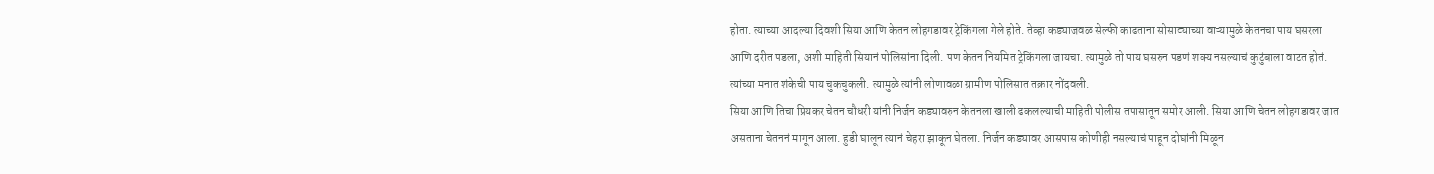होता. त्याच्या आदल्या दिवशी सिया आणि केतन लोहगडावर ट्रेकिंगला गेले होते. तेव्हा कड्याजवळ सेल्फी काढताना सोसाट्याच्या वाऱ्यामुळे केतनचा पाय घसरला आणि दरीत पडला, अशी माहिती सियानं पोलिसांना दिली. पण केतन नियमित ट्रेकिंगला जायचा. त्यामुळे तो पाय घसरुन पडणं शक्य नसल्याचं कुटुंबाला वाटत होतं. त्यांच्या मनात शंकेची पाय चुकचुकली. त्यामुळे त्यांनी लोणावळा ग्रामीण पोलिसात तक्रार नोंदवली.
सिया आणि तिचा प्रियकर चेतन चौधरी यांनी निर्जन कड्यावरुन केतनला खाली ढकलल्याची माहिती पोलीस तपासातून समोर आली. सिया आणि चेतन लोहगडावर जात असताना चेतननं मागून आला. हुडी घालून त्यानं चेहरा झाकून घेतला. निर्जन कड्यावर आसपास कोणीही नसल्याचं पाहून दोघांनी मिळून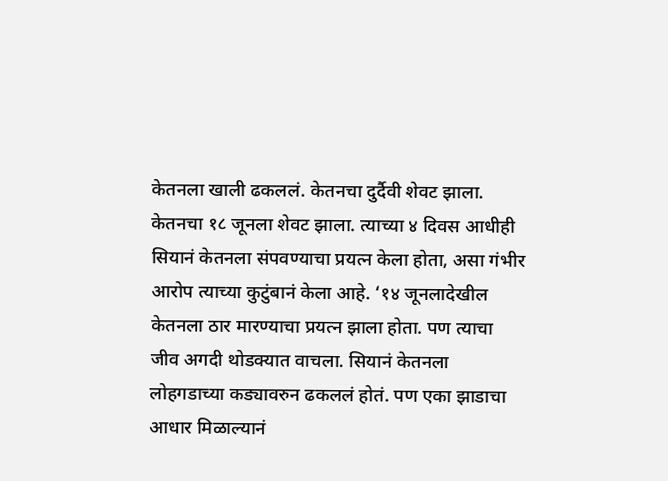केतनला खाली ढकललं. केतनचा दुर्दैवी शेवट झाला.
केतनचा १८ जूनला शेवट झाला. त्याच्या ४ दिवस आधीही सियानं केतनला संपवण्याचा प्रयत्न केला होता, असा गंभीर आरोप त्याच्या कुटुंबानं केला आहे. ‘१४ जूनलादेखील केतनला ठार मारण्याचा प्रयत्न झाला होता. पण त्याचा जीव अगदी थोडक्यात वाचला. सियानं केतनला लोहगडाच्या कड्यावरुन ढकललं होतं. पण एका झाडाचा आधार मिळाल्यानं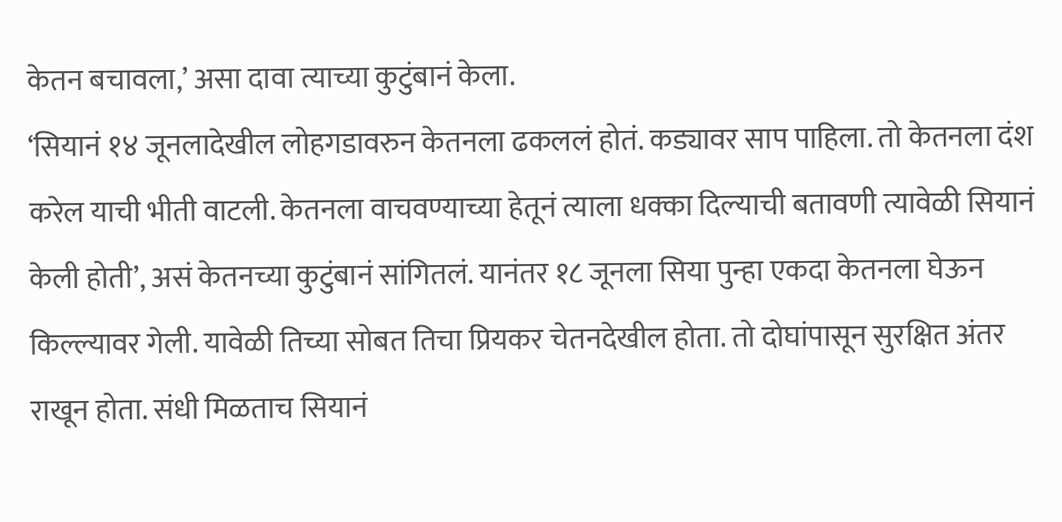केतन बचावला,’ असा दावा त्याच्या कुटुंबानं केला.
‘सियानं १४ जूनलादेखील लोहगडावरुन केतनला ढकललं होतं. कड्यावर साप पाहिला. तो केतनला दंश करेल याची भीती वाटली. केतनला वाचवण्याच्या हेतूनं त्याला धक्का दिल्याची बतावणी त्यावेळी सियानं केली होती’, असं केतनच्या कुटुंबानं सांगितलं. यानंतर १८ जूनला सिया पुन्हा एकदा केतनला घेऊन किल्ल्यावर गेली. यावेळी तिच्या सोबत तिचा प्रियकर चेतनदेखील होता. तो दोघांपासून सुरक्षित अंतर राखून होता. संधी मिळताच सियानं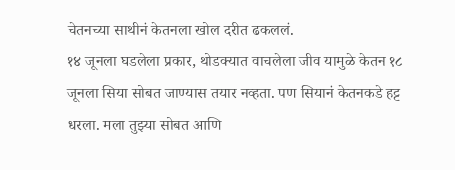चेतनच्या साथीनं केतनला खोल दरीत ढकललं.
१४ जूनला घडलेला प्रकार, थोडक्यात वाचलेला जीव यामुळे केतन १८ जूनला सिया सोबत जाण्यास तयार नव्हता. पण सियानं केतनकडे हट्ट धरला. मला तुझ्या सोबत आणि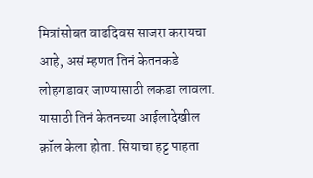मित्रांसोबत वाढदिवस साजरा करायचा आहे, असं म्हणत तिनं केतनकडे लोहगडावर जाण्यासाठी लकडा लावला. यासाठी तिनं केतनच्या आईलादेखील क़ॉल केला होता. सियाचा हट्ट पाहता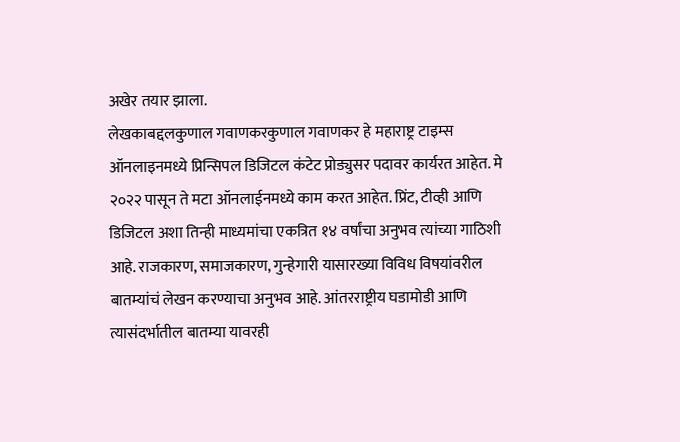अखेर तयार झाला.
लेखकाबद्दलकुणाल गवाणकरकुणाल गवाणकर हे महाराष्ट्र टाइम्स ऑनलाइनमध्ये प्रिन्सिपल डिजिटल कंटेट प्रोड्युसर पदावर कार्यरत आहेत. मे २०२२ पासून ते मटा ऑनलाईनमध्ये काम करत आहेत. प्रिंट, टीव्ही आणि डिजिटल अशा तिन्ही माध्यमांचा एकत्रित १४ वर्षांचा अनुभव त्यांच्या गाठिशी आहे. राजकारण, समाजकारण, गुन्हेगारी यासारख्या विविध विषयांवरील बातम्यांचं लेखन करण्याचा अनुभव आहे. आंतरराष्ट्रीय घडामोडी आणि त्यासंदर्भातील बातम्या यावरही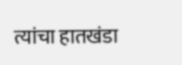त्यांचा हातखंडा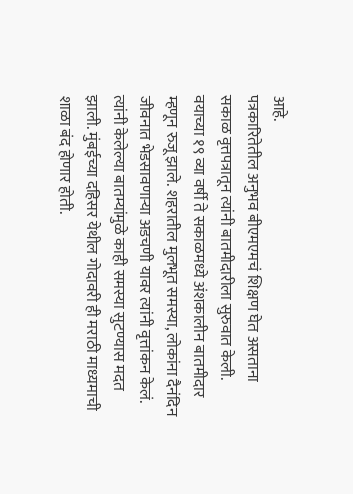आहे.
पत्रकारितेतील अनुभव बीएमएमचं शिक्षण घेत असताना सकाळ वृत्तपत्रातून त्यांनी बातमीदारीला सुरुवात केली. वयाच्या १९ व्या वर्षी ते सकाळमध्ये अंशकालीन बातमीदार म्हणून रुजू झाले. शहरातील मुलभूत समस्या, लोकांना दैनंदिन जीवनात भेडसावणाऱ्या अडचणी यावर त्यांनी वृत्तांकन केलं. त्यांनी केलेल्या बातम्यांमुळे काही समस्या सुटण्यास मदत झाली. मुंबईच्या दहिसर येथील गोदावरी ही मराठी माध्यमाची शाळा बंद होणार होती.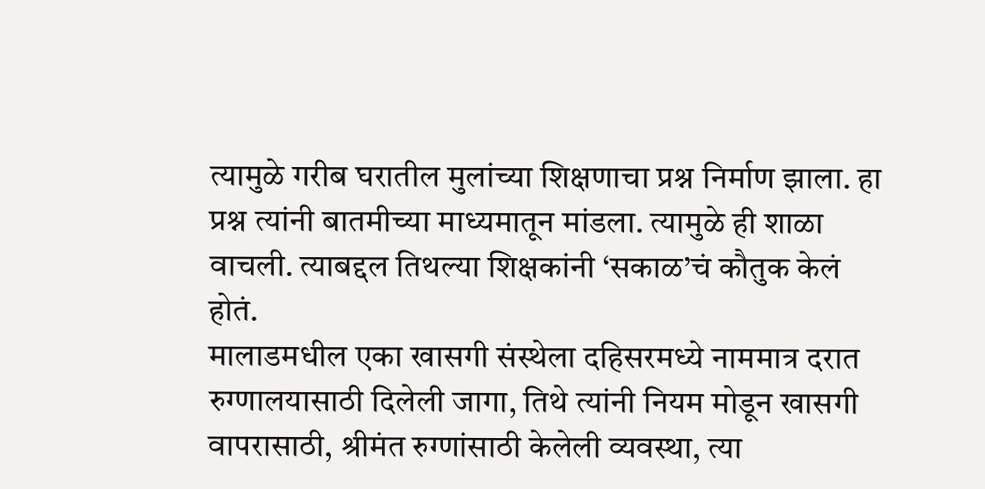त्यामुळे गरीब घरातील मुलांच्या शिक्षणाचा प्रश्न निर्माण झाला. हा प्रश्न त्यांनी बातमीच्या माध्यमातून मांडला. त्यामुळे ही शाळा वाचली. त्याबद्दल तिथल्या शिक्षकांनी ‘सकाळ’चं कौतुक केलं होतं.
मालाडमधील एका खासगी संस्थेला दहिसरमध्ये नाममात्र दरात रुग्णालयासाठी दिलेली जागा, तिथे त्यांनी नियम मोडून खासगी वापरासाठी, श्रीमंत रुग्णांसाठी केलेली व्यवस्था, त्या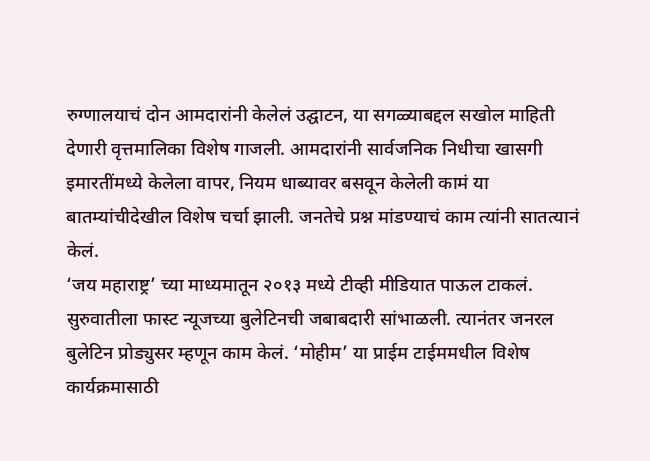रुग्णालयाचं दोन आमदारांनी केलेलं उद्घाटन, या सगळ्याबद्दल सखोल माहिती देणारी वृत्तमालिका विशेष गाजली. आमदारांनी सार्वजनिक निधीचा खासगी इमारतींमध्ये केलेला वापर, नियम धाब्यावर बसवून केलेली कामं या बातम्यांचीदेखील विशेष चर्चा झाली. जनतेचे प्रश्न मांडण्याचं काम त्यांनी सातत्यानं केलं.
‘जय महाराष्ट्र’ च्या माध्यमातून २०१३ मध्ये टीव्ही मीडियात पाऊल टाकलं. सुरुवातीला फास्ट न्यूजच्या बुलेटिनची जबाबदारी सांभाळली. त्यानंतर जनरल बुलेटिन प्रोड्युसर म्हणून काम केलं. ‘मोहीम’ या प्राईम टाईममधील विशेष कार्यक्रमासाठी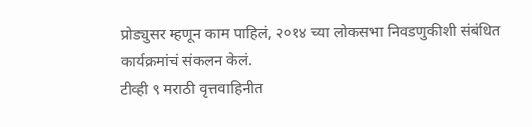प्रोड्युसर म्हणून काम पाहिलं, २०१४ च्या लोकसभा निवडणुकीशी संबंधित कार्यक्रमांचं संकलन केलं.
टीव्ही ९ मराठी वृत्तवाहिनीत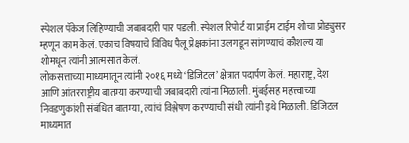स्पेशल पॅकेज लिहिण्याची जबाबदारी पार पडली. स्पेशल रिपोर्ट या प्राईम टाईम शोचा प्रोड्युसर म्हणून काम केलं. एकाच विषयाचे विविध पैलू प्रेक्षकांना उलगडून सांगण्याचं कौशल्य या शोमधून त्यांनी आत्मसात केलं.
लोकसत्ताच्या माध्यमातून त्यांनी २०१६ मध्ये ‘डिजिटल’ क्षेत्रात पदार्पण केलं. महाराष्ट्र, देश आणि आंतरराष्ट्रीय बातम्या करण्याची जबाबदारी त्यांना मिळाली. मुंबईसह महत्त्वाच्या निवडणुकांशी संबंधित बातम्या, त्यांचं विश्लेषण करण्याची संधी त्यांनी इथे मिळाली. डिजिटल माध्यमात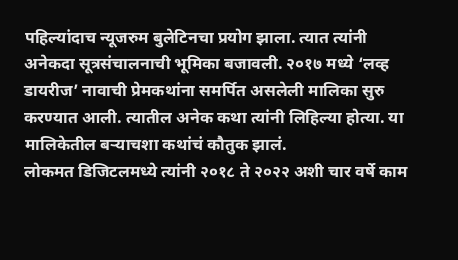पहिल्यांदाच न्यूजरुम बुलेटिनचा प्रयोग झाला. त्यात त्यांनी अनेकदा सूत्रसंचालनाची भूमिका बजावली. २०१७ मध्ये ‘लव्ह डायरीज’ नावाची प्रेमकथांना समर्पित असलेली मालिका सुरु करण्यात आली. त्यातील अनेक कथा त्यांनी लिहिल्या होत्या. या मालिकेतील बऱ्याचशा कथांचं कौतुक झालं.
लोकमत डिजिटलमध्ये त्यांनी २०१८ ते २०२२ अशी चार वर्षे काम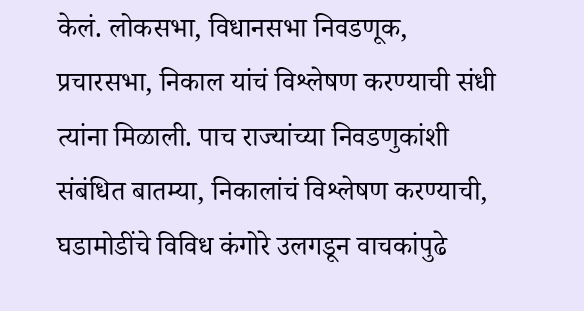केलं. लोकसभा, विधानसभा निवडणूक, प्रचारसभा, निकाल यांचं विश्लेषण करण्याची संधी त्यांना मिळाली. पाच राज्यांच्या निवडणुकांशी संबंधित बातम्या, निकालांचं विश्लेषण करण्याची, घडामोडींचे विविध कंगोरे उलगडून वाचकांपुढे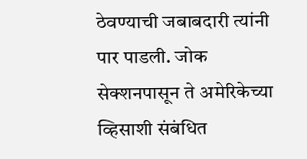ठेवण्याची जबाबदारी त्यांनी पार पाडली. जोक सेक्शनपासून ते अमेरिकेच्या व्हिसाशी संबंधित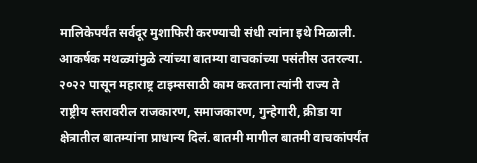मालिकेपर्यंत सर्वदूर मुशाफिरी करण्याची संधी त्यांना इथे मिळाली. आकर्षक मथळ्यांमुळे त्यांच्या बातम्या वाचकांच्या पसंतीस उतरल्या.
२०२२ पासून महाराष्ट्र टाइम्ससाठी काम करताना त्यांनी राज्य ते राष्ट्रीय स्तरावरील राजकारण, समाजकारण, गुन्हेगारी, क्रीडा या क्षेत्रातील बातम्यांना प्राधान्य दिलं. बातमी मागील बातमी वाचकांपर्यंत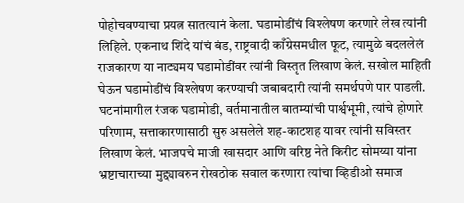पोहोचवण्याचा प्रयत्न सातत्यानं केला. घडामोडींचं विश्लेषण करणारे लेख त्यांनी लिहिले. एकनाथ शिंदे यांचं बंड, राष्ट्रवादी काँग्रेसमधील फूट, त्यामुळे बदललेलं राजकारण या नाट्यमय घडामोडींवर त्यांनी विस्तृत लिखाण केलं. सखोल माहिती घेऊन घडामोडींचं विश्लेषण करण्याची जबाबदारी त्यांनी समर्थपणे पार पाडली. घटनांमागील रंजक घडामोडी, वर्तमानातील बातम्यांची पार्श्वभूमी, त्यांचे होणारे परिणाम, सत्ताकारणासाठी सुरु असलेले शह-काटशह यावर त्यांनी सविस्तर लिखाण केलं. भाजपचे माजी खासदार आणि वरिष्ठ नेते किरीट सोमय्या यांना भ्रष्टाचाराच्या मुद्द्यावरुन रोखठोक सवाल करणारा त्यांचा व्हिडीओ समाज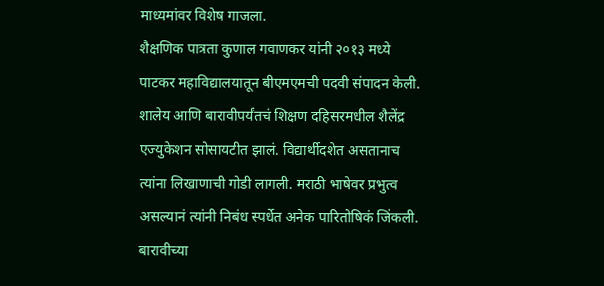माध्यमांवर विशेष गाजला.
शैक्षणिक पात्रता कुणाल गवाणकर यांनी २०१३ मध्ये पाटकर महाविद्यालयातून बीएमएमची पदवी संपादन केली. शालेय आणि बारावीपर्यंतचं शिक्षण दहिसरमधील शैलेंद्र एज्युकेशन सोसायटीत झालं. विद्यार्थीदशेत असतानाच त्यांना लिखाणाची गोडी लागली. मराठी भाषेवर प्रभुत्व असल्यानं त्यांनी निबंध स्पर्धेत अनेक पारितोषिकं जिंकली. बारावीच्या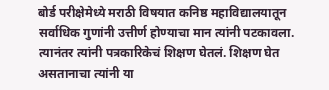बोर्ड परीक्षेमेध्ये मराठी विषयात कनिष्ठ महाविद्यालयातून सर्वाधिक गुणांनी उत्तीर्ण होण्याचा मान त्यांनी पटकावला. त्यानंतर त्यांनी पत्रकारिकेचं शिक्षण घेतलं. शिक्षण घेत असतानाचा त्यांनी या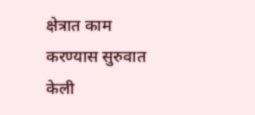क्षेत्रात काम करण्यास सुरुवात केली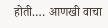होती.… आणखी वाचा